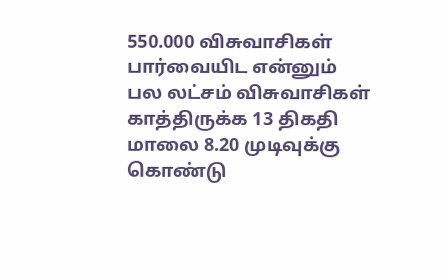550.000 விசுவாசிகள் பார்வையிட என்னும் பல லட்சம் விசுவாசிகள் காத்திருக்க 13 திகதி மாலை 8.20 முடிவுக்கு கொண்டு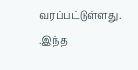வரப்பட்டுள்ளது. .இந்த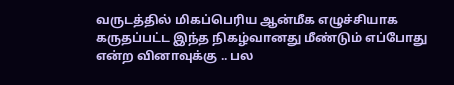வருடத்தில் மிகப்பெரிய ஆன்மீக எழுச்சியாக கருதப்பட்ட இந்த நிகழ்வானது மீண்டும் எப்போது என்ற வினாவுக்கு .. பல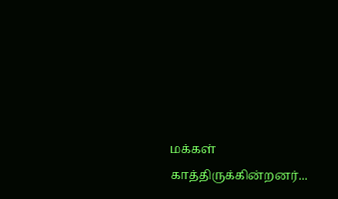மக்கள் காத்திருக்கின்றனர்...